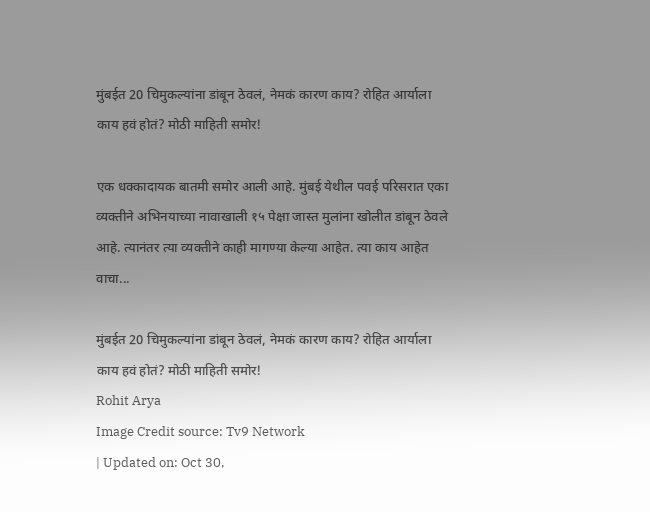मुंबईत 20 चिमुकल्यांना डांबून ठेवलं, नेमकं कारण काय? रोहित आर्याला काय हवं होतं? मोठी माहिती समोर!

एक धक्कादायक बातमी समोर आली आहे. मुंबई येथील पवई परिसरात एका व्यक्तीने अभिनयाच्या नावाखाली १५ पेक्षा जास्त मुलांना खोलीत डांबून ठेवले आहे. त्यानंतर त्या व्यक्तीने काही मागण्या केल्या आहेत. त्या काय आहेत वाचा...

मुंबईत 20 चिमुकल्यांना डांबून ठेवलं, नेमकं कारण काय? रोहित आर्याला काय हवं होतं? मोठी माहिती समोर!
Rohit Arya
Image Credit source: Tv9 Network
| Updated on: Oct 30,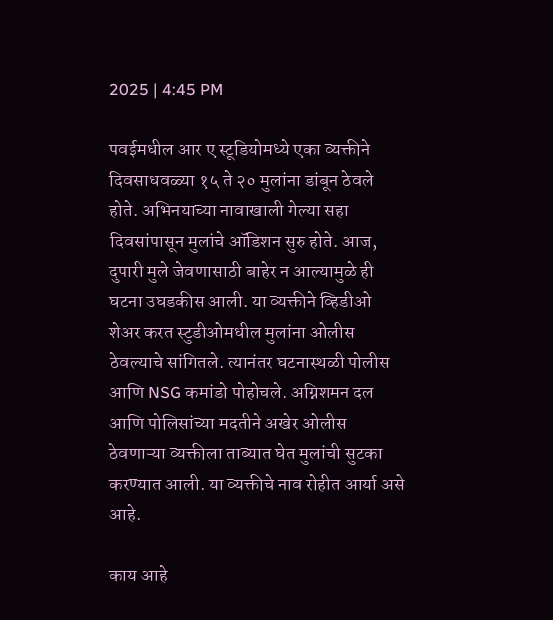2025 | 4:45 PM

पवईमधील आर ए स्टूडियोमध्ये एका व्यक्तीने दिवसाधवळ्या १५ ते २० मुलांना डांबून ठेवले होते. अभिनयाच्या नावाखाली गेल्या सहा दिवसांपासून मुलांचे ऑडिशन सुरु होते. आज, दुपारी मुले जेवणासाठी बाहेर न आल्यामुळे ही घटना उघडकीस आली. या व्यक्तीने व्हिडीओ शेअर करत स्टुडीओमधील मुलांना ओलीस ठेवल्याचे सांगितले. त्यानंतर घटनास्थळी पोलीस आणि NSG कमांडो पोहोचले. अग्निशमन दल आणि पोलिसांच्या मदतीने अखेर ओलीस ठेवणाऱ्या व्यक्तीला ताब्यात घेत मुलांची सुटका करण्यात आली. या व्यक्तीचे नाव रोहीत आर्या असे आहे.

काय आहे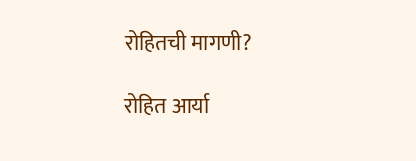रोहितची मागणी?

रोहित आर्या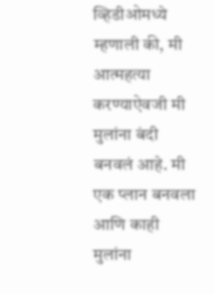व्हिडीओमध्ये म्हणाली की, मी आत्महत्या करण्याऐवजी मी मुलांना बंदी बनवलं आहे. मी एक प्लान बनवला आणि काही मुलांना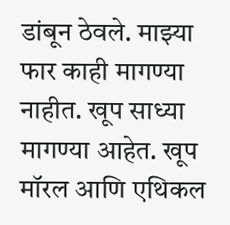डांबून ठेवले. माझ्या फार काही मागण्या नाहीत. खूप साध्या मागण्या आहेत. खूप मॉरल आणि एथिकल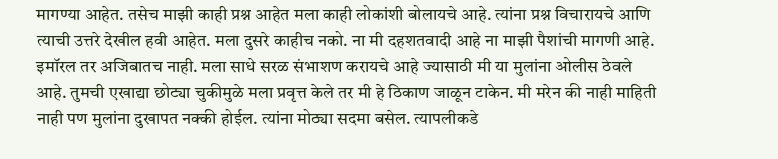मागण्या आहेत. तसेच माझी काही प्रश्न आहेत मला काही लोकांशी बोलायचे आहे. त्यांना प्रश्न विचारायचे आणि त्याची उत्तरे देखील हवी आहेत. मला दुसरे काहीच नको. ना मी दहशतवादी आहे ना माझी पैशांची मागणी आहे. इमॉरल तर अजिबातच नाही. मला साधे सरळ संभाशण करायचे आहे ज्यासाठी मी या मुलांना ओलीस ठेवले आहे. तुमची एखाद्या छोट्या चुकीमुळे मला प्रवृत्त केले तर मी हे ठिकाण जाळून टाकेन. मी मरेन की नाही माहिती नाही पण मुलांना दुखापत नक्की होईल. त्यांना मोठ्या सदमा बसेल. त्यापलीकडे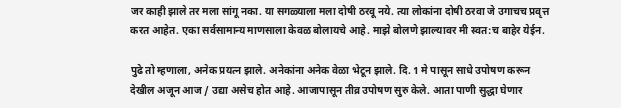जर काही झाले तर मला सांगू नका. या सगळ्याला मला दोषी ठरवू नये. त्या लोकांना दोषी ठरवा जे उगाचच प्रवृत्त करत आहेत. एका सर्वसामान्य माणसाला केवळ बोलायचे आहे. माझे बोलणे झाल्यावर मी स्वत:च बाहेर येईन.

पुढे तो म्हणाला, अनेक प्रयत्न झाले. अनेकांना अनेक वेळा भेटून झाले. दि. 1 मे पासून साधे उपोषण करून देखील अजून आज / उद्या असेच होत आहे. आजापासून तीव्र उपोषण सुरु केले. आता पाणी सुद्धा घेणार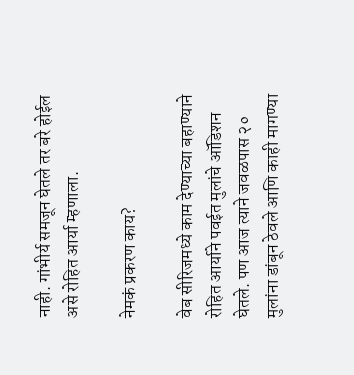नाही. गांभीर्य समजून घेतले तर बरे होईल असे रोहित आर्या म्हणाला.

नेमकं प्रकरण काय?

वेब सीरिजमध्ये काम देण्याच्या बहाण्याने रोहित आर्याने पवईत मुलांचे ऑडिशन घेतले. पण आज त्याने जवळपास २० मुलांना डांबून ठेवले आणि काही मागण्या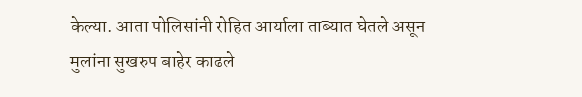केल्या. आता पोलिसांनी रोहित आर्याला ताब्यात घेतले असून मुलांना सुखरुप बाहेर काढले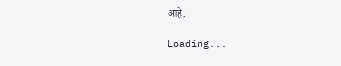आहे.

Loading...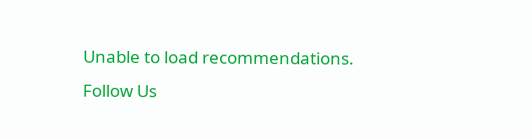Unable to load recommendations.
Follow Us